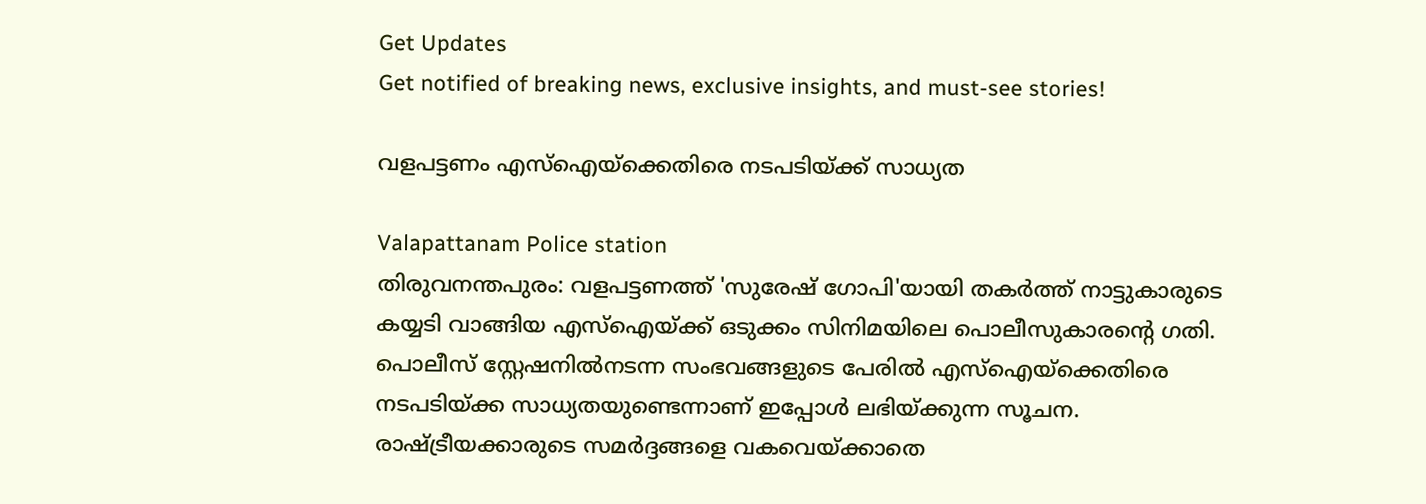Get Updates
Get notified of breaking news, exclusive insights, and must-see stories!

വളപട്ടണം എസ്‌ഐയ്‌ക്കെതിരെ നടപടിയ്ക്ക് സാധ്യത

Valapattanam Police station
തിരുവനന്തപുരം: വളപട്ടണത്ത് 'സുരേഷ് ഗോപി'യായി തകര്‍ത്ത് നാട്ടുകാരുടെ കയ്യടി വാങ്ങിയ എസ്‌ഐയ്ക്ക് ഒടുക്കം സിനിമയിലെ പൊലീസുകാരന്റെ ഗതി. പൊലീസ് സ്റ്റേഷനില്‍നടന്ന സംഭവങ്ങളുടെ പേരില്‍ എസ്‌ഐയ്‌ക്കെതിരെ നടപടിയ്ക്ക സാധ്യതയുണ്ടെന്നാണ് ഇപ്പോള്‍ ലഭിയ്ക്കുന്ന സൂചന. രാഷ്ട്രീയക്കാരുടെ സമര്‍ദ്ദങ്ങളെ വകവെയ്ക്കാതെ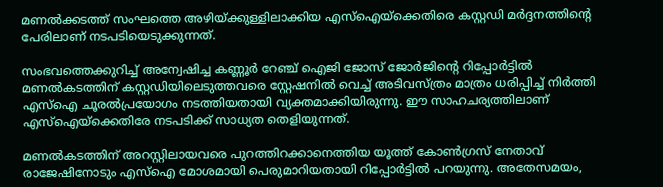മണല്‍ക്കടത്ത് സംഘത്തെ അഴിയ്ക്കുള്ളിലാക്കിയ എസ്‌ഐയ്‌ക്കെതിരെ കസ്റ്റഡി മര്‍ദ്ദനത്തിന്റെ പേരിലാണ് നടപടിയെടുക്കുന്നത്.

സംഭവത്തെക്കുറിച്ച് അന്വേഷിച്ച കണ്ണൂര്‍ റേഞ്ച് ഐജി ജോസ് ജോര്‍ജിന്റെ റിപ്പോര്‍ട്ടില്‍ മണല്‍കടത്തിന് കസ്റ്റഡിയിലെടുത്തവരെ സ്റ്റേഷനില്‍ വെച്ച് അടിവസ്ത്രം മാത്രം ധരിപ്പിച്ച് നിര്‍ത്തി എസ്‌ഐ ചൂരല്‍പ്രയോഗം നടത്തിയതായി വ്യക്തമാക്കിയിരുന്നു. ഈ സാഹചര്യത്തിലാണ് എസ്‌ഐയ്‌ക്കെതിരേ നടപടിക്ക് സാധ്യത തെളിയുന്നത്.

മണല്‍കടത്തിന് അറസ്റ്റിലായവരെ പുറത്തിറക്കാനെത്തിയ യൂത്ത് കോണ്‍ഗ്രസ് നേതാവ് രാജേഷിനോടും എസ്‌ഐ മോശമായി പെരുമാറിയതായി റിപ്പോര്‍ട്ടില്‍ പറയുന്നു. അതേസമയം,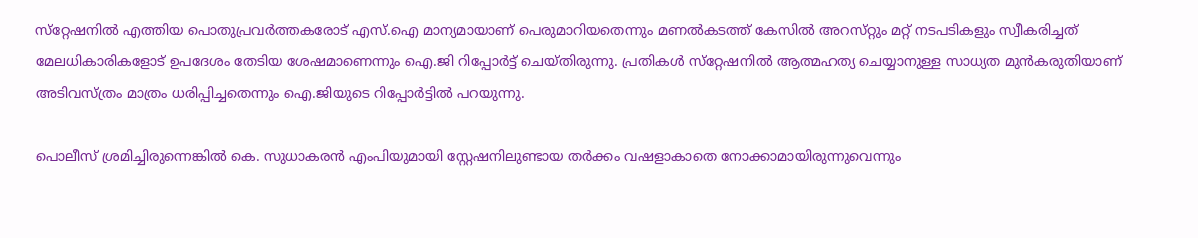സ്‌റ്റേഷനില്‍ എത്തിയ പൊതുപ്രവര്‍ത്തകരോട്‌ എസ്‌.ഐ മാന്യമായാണ്‌ പെരുമാറിയതെന്നും മണല്‍കടത്ത്‌ കേസില്‍ അറസ്‌റ്റും മറ്റ്‌ നടപടികളും സ്വീകരിച്ചത്‌ മേലധികാരികളോട്‌ ഉപദേശം തേടിയ ശേഷമാണെന്നും ഐ.ജി റിപ്പോര്‍ട്ട്‌ ചെയ്‌തിരുന്നു. പ്രതികള്‍ സ്‌റ്റേഷനില്‍ ആത്മഹത്യ ചെയ്യാനുള്ള സാധ്യത മുന്‍കരുതിയാണ്‌ അടിവസ്‌ത്രം മാത്രം ധരിപ്പിച്ചതെന്നും ഐ.ജിയുടെ റിപ്പോര്‍ട്ടില്‍ പറയുന്നു.

പൊലീസ് ശ്രമിച്ചിരുന്നെങ്കില്‍ കെ. സുധാകരന്‍ എംപിയുമായി സ്റ്റേഷനിലുണ്ടായ തര്‍ക്കം വഷളാകാതെ നോക്കാമായിരുന്നുവെന്നും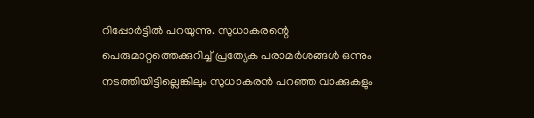റിപ്പോര്‍ട്ടില്‍ പറയുന്നു. സുധാകരന്റെ പെരുമാറ്റത്തെക്കുറിച്ച് പ്രത്യേക പരാമര്‍ശങ്ങള്‍ ഒന്നും നടത്തിയിട്ടില്ലെങ്കിലും സുധാകരന്‍ പറഞ്ഞ വാക്കുകളും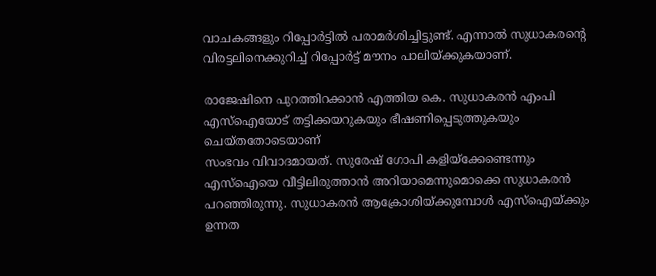വാചകങ്ങളും റിപ്പോര്‍ട്ടില്‍ പരാമര്‍ശിച്ചിട്ടുണ്ട്. എന്നാല്‍ സുധാകരന്റെ വിരട്ടലിനെക്കുറിച്ച് റിപ്പോര്‍ട്ട് മൗനം പാലിയ്ക്കുകയാണ്.

രാജേഷിനെ പുറത്തിറക്കാന്‍ എത്തിയ കെ. സുധാകരന്‍ എംപി എസ്‌ഐയോട് തട്ടിക്കയറുകയും ഭീഷണിപ്പെടുത്തുകയും ചെയ്തതോടെയാണ്
സംഭവം വിവാദമായത്. സുരേഷ് ഗോപി കളിയ്‌ക്കേണ്ടെന്നും എസ്‌ഐയെ വീട്ടിലിരുത്താന്‍ അറിയാമെന്നുമൊക്കെ സുധാകരന്‍ പറഞ്ഞിരുന്നു. സുധാകരന്‍ ആക്രോശിയ്ക്കുമ്പോള്‍ എസ്‌ഐയ്ക്കും ഉന്നത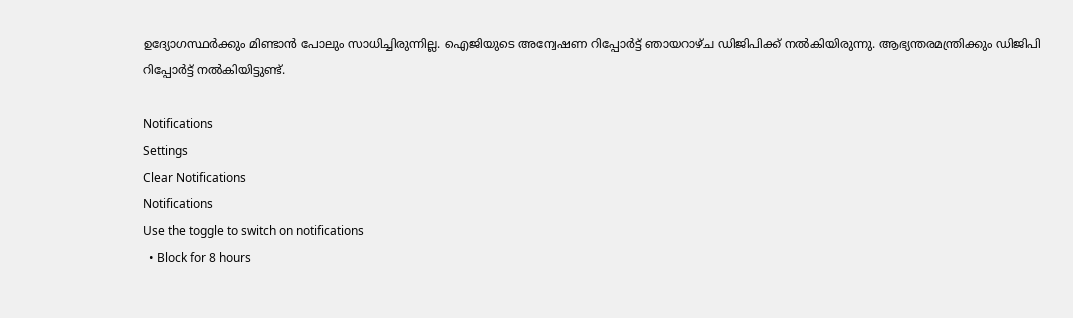ഉദ്യോഗസ്ഥര്‍ക്കും മിണ്ടാന്‍ പോലും സാധിച്ചിരുന്നില്ല. ഐജിയുടെ അന്വേഷണ റിപ്പോര്‍ട്ട് ഞായറാഴ്ച ഡിജിപിക്ക് നല്‍കിയിരുന്നു. ആഭ്യന്തരമന്ത്രിക്കും ഡിജിപി റിപ്പോര്‍ട്ട് നല്‍കിയിട്ടുണ്ട്.

Notifications
Settings
Clear Notifications
Notifications
Use the toggle to switch on notifications
  • Block for 8 hours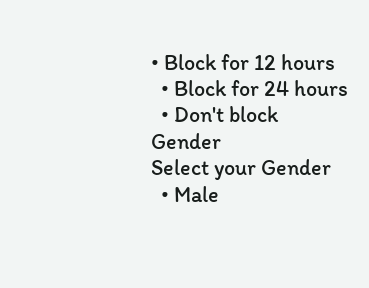• Block for 12 hours
  • Block for 24 hours
  • Don't block
Gender
Select your Gender
  • Male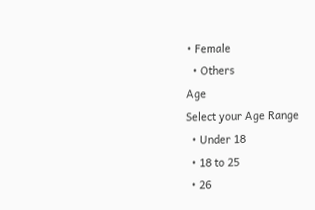• Female
  • Others
Age
Select your Age Range
  • Under 18
  • 18 to 25
  • 26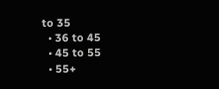to 35
  • 36 to 45
  • 45 to 55
  • 55+